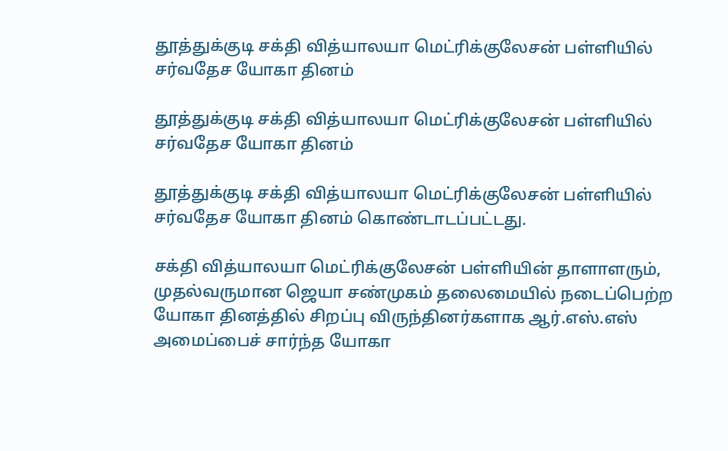தூத்துக்குடி சக்தி வித்யாலயா மெட்ரிக்குலேசன் பள்ளியில் சர்வதேச யோகா தினம்

தூத்துக்குடி சக்தி வித்யாலயா மெட்ரிக்குலேசன் பள்ளியில் சர்வதேச யோகா தினம்

தூத்துக்குடி சக்தி வித்யாலயா மெட்ரிக்குலேசன் பள்ளியில் சர்வதேச யோகா தினம் கொண்டாடப்பட்டது.

சக்தி வித்யாலயா மெட்ரிக்குலேசன் பள்ளியின் தாளாளரும், முதல்வருமான ஜெயா சண்முகம் தலைமையில் நடைப்பெற்ற யோகா தினத்தில் சிறப்பு விருந்தினர்களாக ஆர்.எஸ்.எஸ் அமைப்பைச் சார்ந்த யோகா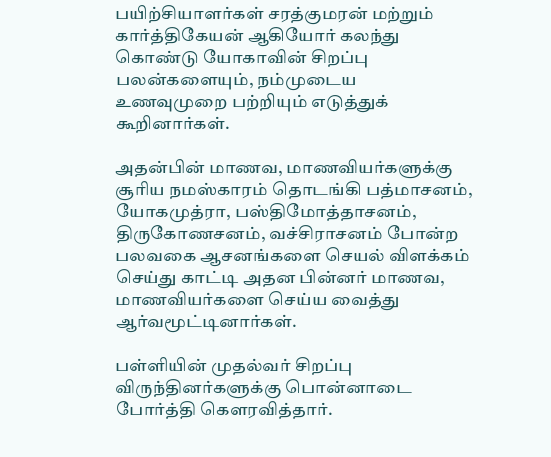பயிற்சியாளர்கள் சரத்குமரன் மற்றும் கார்த்திகேயன் ஆகியோர் கலந்து கொண்டு யோகாவின் சிறப்பு பலன்களையும், நம்முடைய உணவுமுறை பற்றியும் எடுத்துக் கூறினார்கள்.

அதன்பின் மாணவ, மாணவியர்களுக்கு சூரிய நமஸ்காரம் தொடங்கி பத்மாசனம், யோகமுத்ரா, பஸ்திமோத்தாசனம், திருகோணசனம், வச்சிராசனம் போன்ற பலவகை ஆசனங்களை செயல் விளக்கம் செய்து காட்டி அதன பின்னர் மாணவ, மாணவியர்களை செய்ய வைத்து ஆர்வமூட்டினார்கள்.

பள்ளியின் முதல்வர் சிறப்பு விருந்தினர்களுக்கு பொன்னாடை போர்த்தி கௌரவித்தார்.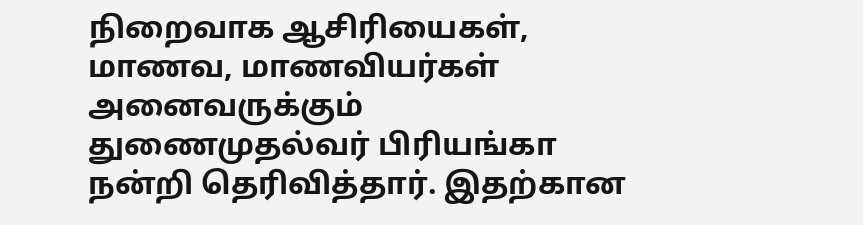நிறைவாக ஆசிரியைகள், மாணவ, மாணவியர்கள் அனைவருக்கும் துணைமுதல்வர் பிரியங்கா நன்றி தெரிவித்தார். இதற்கான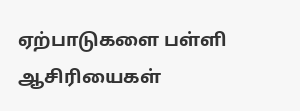ஏற்பாடுகளை பள்ளி ஆசிரியைகள்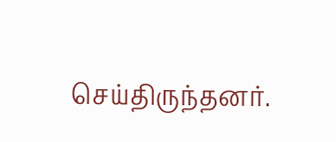செய்திருந்தனர்.